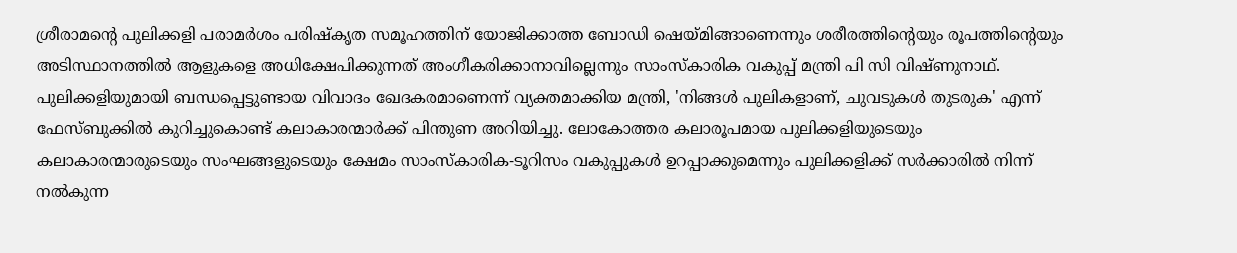ശ്രീരാമന്റെ പുലിക്കളി പരാമർശം പരിഷ്കൃത സമൂഹത്തിന് യോജിക്കാത്ത ബോഡി ഷെയ്മിങ്ങാണെന്നും ശരീരത്തിന്റെയും രൂപത്തിന്റെയും അടിസ്ഥാനത്തിൽ ആളുകളെ അധിക്ഷേപിക്കുന്നത് അംഗീകരിക്കാനാവില്ലെന്നും സാംസ്കാരിക വകുപ്പ് മന്ത്രി പി സി വിഷ്ണുനാഥ്. പുലിക്കളിയുമായി ബന്ധപ്പെട്ടുണ്ടായ വിവാദം ഖേദകരമാണെന്ന് വ്യക്തമാക്കിയ മന്ത്രി, 'നിങ്ങൾ പുലികളാണ്, ചുവടുകൾ തുടരുക' എന്ന് ഫേസ്ബുക്കിൽ കുറിച്ചുകൊണ്ട് കലാകാരന്മാർക്ക് പിന്തുണ അറിയിച്ചു. ലോകോത്തര കലാരൂപമായ പുലിക്കളിയുടെയും കലാകാരന്മാരുടെയും സംഘങ്ങളുടെയും ക്ഷേമം സാംസ്കാരിക-ടൂറിസം വകുപ്പുകൾ ഉറപ്പാക്കുമെന്നും പുലിക്കളിക്ക് സർക്കാരിൽ നിന്ന് നൽകുന്ന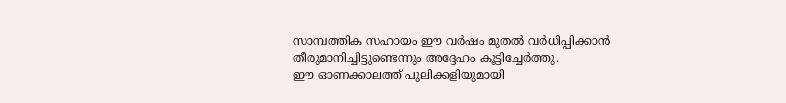സാമ്പത്തിക സഹായം ഈ വർഷം മുതൽ വർധിപ്പിക്കാൻ തീരുമാനിച്ചിട്ടുണ്ടെന്നും അദ്ദേഹം കൂട്ടിച്ചേർത്തു.
ഈ ഓണക്കാലത്ത് പുലിക്കളിയുമായി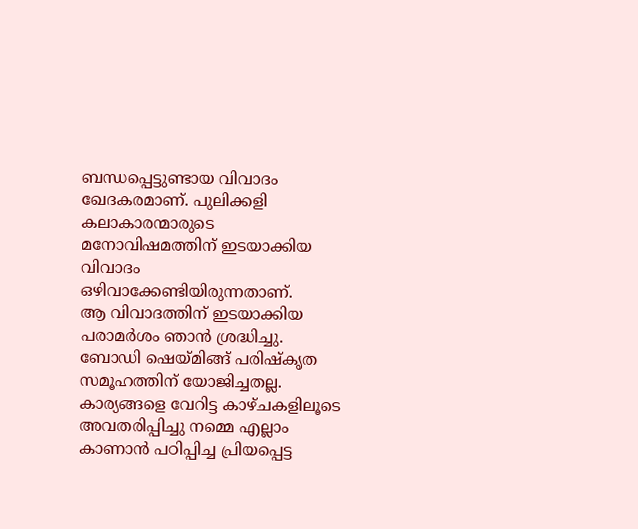ബന്ധപ്പെട്ടുണ്ടായ വിവാദം ഖേദകരമാണ്. പുലിക്കളി കലാകാരന്മാരുടെ മനോവിഷമത്തിന് ഇടയാക്കിയ വിവാദം ഒഴിവാക്കേണ്ടിയിരുന്നതാണ്.
ആ വിവാദത്തിന് ഇടയാക്കിയ പരാമർശം ഞാൻ ശ്രദ്ധിച്ചു. ബോഡി ഷെയ്മിങ്ങ് പരിഷ്കൃത സമൂഹത്തിന് യോജിച്ചതല്ല. കാര്യങ്ങളെ വേറിട്ട കാഴ്ചകളിലൂടെ അവതരിപ്പിച്ചു നമ്മെ എല്ലാം കാണാൻ പഠിപ്പിച്ച പ്രിയപ്പെട്ട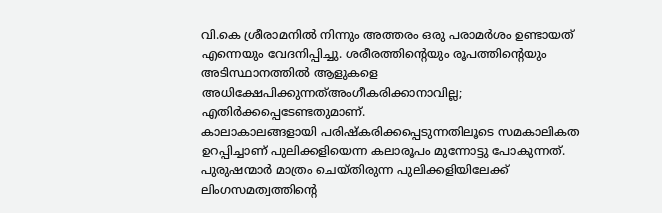വി.കെ ശ്രീരാമനിൽ നിന്നും അത്തരം ഒരു പരാമർശം ഉണ്ടായത് എന്നെയും വേദനിപ്പിച്ചു. ശരീരത്തിന്റെയും രൂപത്തിന്റെയും അടിസ്ഥാനത്തിൽ ആളുകളെ അധിക്ഷേപിക്കുന്നത്അംഗീകരിക്കാനാവില്ല; എതിർക്കപ്പെടേണ്ടതുമാണ്.
കാലാകാലങ്ങളായി പരിഷ്കരിക്കപ്പെടുന്നതിലൂടെ സമകാലികത ഉറപ്പിച്ചാണ് പുലിക്കളിയെന്ന കലാരൂപം മുന്നോട്ടു പോകുന്നത്. പുരുഷന്മാർ മാത്രം ചെയ്തിരുന്ന പുലിക്കളിയിലേക്ക് ലിംഗസമത്വത്തിന്റെ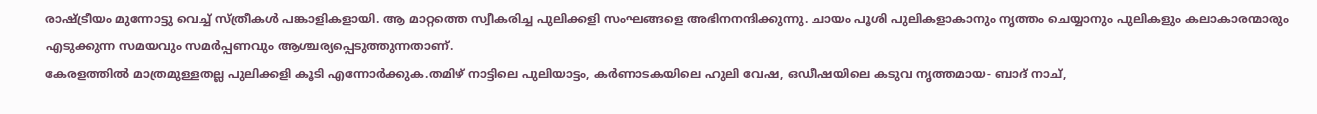രാഷ്ട്രീയം മുന്നോട്ടു വെച്ച് സ്ത്രീകൾ പങ്കാളികളായി. ആ മാറ്റത്തെ സ്വീകരിച്ച പുലിക്കളി സംഘങ്ങളെ അഭിനനന്ദിക്കുന്നു. ചായം പൂശി പുലികളാകാനും നൃത്തം ചെയ്യാനും പുലികളും കലാകാരന്മാരും എടുക്കുന്ന സമയവും സമർപ്പണവും ആശ്ചര്യപ്പെടുത്തുന്നതാണ്.
കേരളത്തിൽ മാത്രമുള്ളതല്ല പുലിക്കളി കൂടി എന്നോർക്കുക.തമിഴ് നാട്ടിലെ പുലിയാട്ടം, കർണാടകയിലെ ഹുലി വേഷ, ഒഡീഷയിലെ കടുവ നൃത്തമായ- ബാദ് നാച്,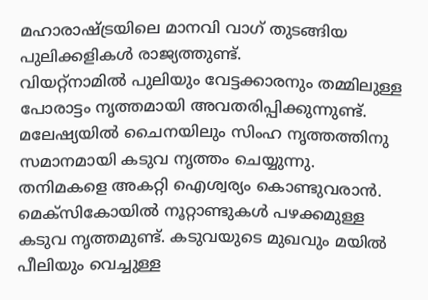മഹാരാഷ്ട്രയിലെ മാനവി വാഗ് തുടങ്ങിയ പുലിക്കളികൾ രാജ്യത്തുണ്ട്.
വിയറ്റ്നാമിൽ പുലിയും വേട്ടക്കാരനും തമ്മിലുള്ള പോരാട്ടം നൃത്തമായി അവതരിപ്പിക്കുന്നുണ്ട്. മലേഷ്യയിൽ ചൈനയിലും സിംഹ നൃത്തത്തിനു സമാനമായി കടുവ നൃത്തം ചെയ്യുന്നു. തനിമകളെ അകറ്റി ഐശ്വര്യം കൊണ്ടുവരാൻ. മെക്സികോയിൽ നൂറ്റാണ്ടുകൾ പഴക്കമുള്ള കടുവ നൃത്തമുണ്ട്. കടുവയുടെ മുഖവും മയിൽ പീലിയും വെച്ചുള്ള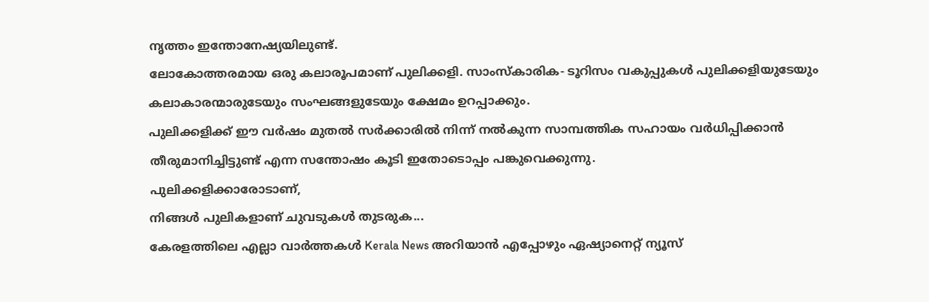നൃത്തം ഇന്തോനേഷ്യയിലുണ്ട്.
ലോകോത്തരമായ ഒരു കലാരൂപമാണ് പുലിക്കളി. സാംസ്കാരിക- ടൂറിസം വകുപ്പുകൾ പുലിക്കളിയുടേയും കലാകാരന്മാരുടേയും സംഘങ്ങളുടേയും ക്ഷേമം ഉറപ്പാക്കും.
പുലിക്കളിക്ക് ഈ വർഷം മുതൽ സർക്കാരിൽ നിന്ന് നൽകുന്ന സാമ്പത്തിക സഹായം വർധിപ്പിക്കാൻ തീരുമാനിച്ചിട്ടുണ്ട് എന്ന സന്തോഷം കൂടി ഇതോടൊപ്പം പങ്കുവെക്കുന്നു.
പുലിക്കളിക്കാരോടാണ്,
നിങ്ങൾ പുലികളാണ് ചുവടുകൾ തുടരുക...
കേരളത്തിലെ എല്ലാ വാർത്തകൾ Kerala News അറിയാൻ എപ്പോഴും ഏഷ്യാനെറ്റ് ന്യൂസ്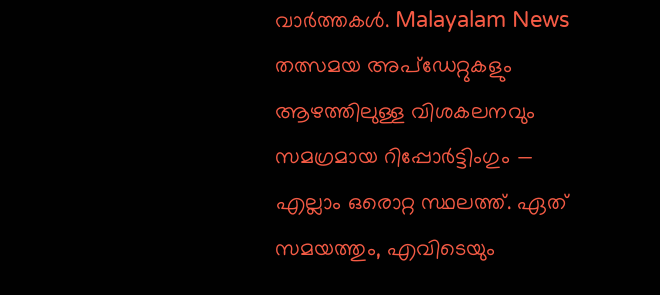വാർത്തകൾ. Malayalam News തത്സമയ അപ്ഡേറ്റുകളും ആഴത്തിലുള്ള വിശകലനവും സമഗ്രമായ റിപ്പോർട്ടിംഗും — എല്ലാം ഒരൊറ്റ സ്ഥലത്ത്. ഏത് സമയത്തും, എവിടെയും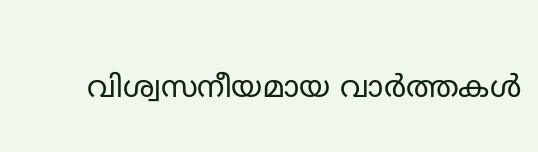വിശ്വസനീയമായ വാർത്തകൾ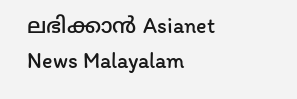ലഭിക്കാൻ Asianet News Malayalam